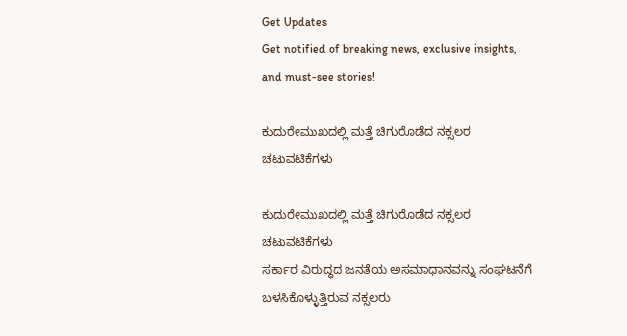Get Updates
Get notified of breaking news, exclusive insights, and must-see stories!

ಕುದುರೇಮುಖದಲ್ಲಿ ಮತ್ತೆ ಚಿಗುರೊಡೆದ ನಕ್ಸಲರ ಚಟುವಟಿಕೆಗಳು

ಕುದುರೇಮುಖದಲ್ಲಿ ಮತ್ತೆ ಚಿಗುರೊಡೆದ ನಕ್ಸಲರ ಚಟುವಟಿಕೆಗಳು
ಸರ್ಕಾರ ವಿರುದ್ಧದ ಜನತೆಯ ಅಸಮಾಧಾನವನ್ನು ಸಂಘಟನೆಗೆ ಬಳಸಿಕೊಳ್ಳುತ್ತಿರುವ ನಕ್ಸಲರು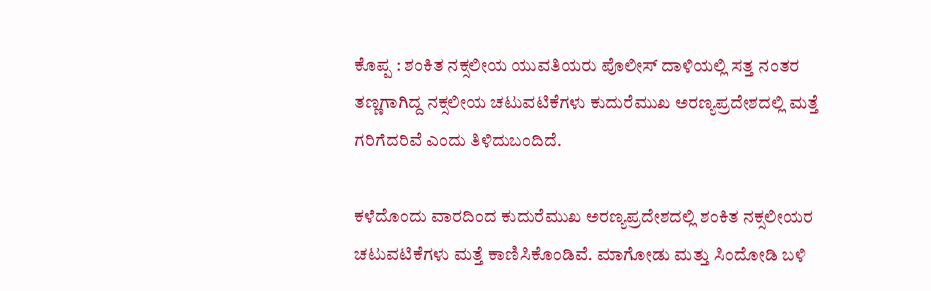ಕೊಪ್ಪ : ಶಂಕಿತ ನಕ್ಸಲೀಯ ಯುವತಿಯರು ಪೊಲೀಸ್‌ ದಾಳಿಯಲ್ಲಿ ಸತ್ತ ನಂತರ ತಣ್ಣಗಾಗಿದ್ದ ನಕ್ಸಲೀಯ ಚಟುವಟಿಕೆಗಳು ಕುದುರೆಮುಖ ಅರಣ್ಯಪ್ರದೇಶದಲ್ಲಿ ಮತ್ತೆ ಗರಿಗೆದರಿವೆ ಎಂದು ತಿಳಿದುಬಂದಿದೆ.

ಕಳೆದೊಂದು ವಾರದಿಂದ ಕುದುರೆಮುಖ ಅರಣ್ಯಪ್ರದೇಶದಲ್ಲಿ ಶಂಕಿತ ನಕ್ಸಲೀಯರ ಚಟುವಟಿಕೆಗಳು ಮತ್ತೆ ಕಾಣಿಸಿಕೊಂಡಿವೆ. ಮಾಗೋಡು ಮತ್ತು ಸಿಂದೋಡಿ ಬಳಿ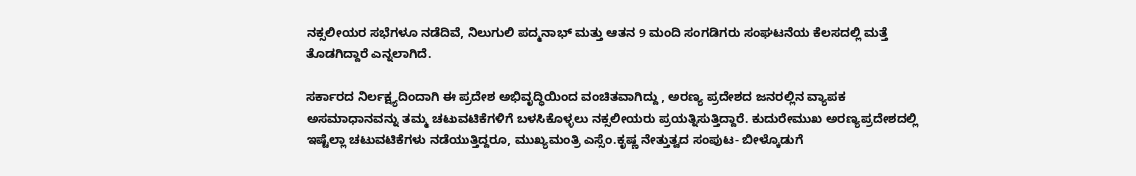ನಕ್ಸಲೀಯರ ಸಭೆಗಳೂ ನಡೆದಿವೆ, ನಿಲುಗುಲಿ ಪದ್ಮನಾಭ್‌ ಮತ್ತು ಆತನ 9 ಮಂದಿ ಸಂಗಡಿಗರು ಸಂಘಟನೆಯ ಕೆಲಸದಲ್ಲಿ ಮತ್ತೆ ತೊಡಗಿದ್ದಾರೆ ಎನ್ನಲಾಗಿದೆ.

ಸರ್ಕಾರದ ನಿರ್ಲಕ್ಷ್ಯದಿಂದಾಗಿ ಈ ಪ್ರದೇಶ ಅಭಿವೃದ್ಧಿಯಿಂದ ವಂಚಿತವಾಗಿದ್ದು , ಅರಣ್ಯ ಪ್ರದೇಶದ ಜನರಲ್ಲಿನ ವ್ಯಾಪಕ ಅಸಮಾಧಾನವನ್ನು ತಮ್ಮ ಚಟುವಟಿಕೆಗಳಿಗೆ ಬಳಸಿಕೊಳ್ಳಲು ನಕ್ಸಲೀಯರು ಪ್ರಯತ್ನಿಸುತ್ತಿದ್ದಾರೆ. ಕುದುರೇಮುಖ ಅರಣ್ಯಪ್ರದೇಶದಲ್ಲಿ ಇಷ್ಟೆಲ್ಲಾ ಚಟುವಟಿಕೆಗಳು ನಡೆಯುತ್ತಿದ್ದರೂ, ಮುಖ್ಯಮಂತ್ರಿ ಎಸ್ಸೆಂ.ಕೃಷ್ಣ ನೇತ್ತುತ್ವದ ಸಂಪುಟ- ಬೀಳ್ಕೊಡುಗೆ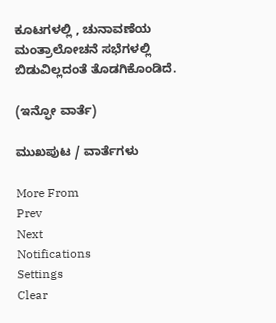ಕೂಟಗಳಲ್ಲಿ , ಚುನಾವಣೆಯ ಮಂತ್ರಾಲೋಚನೆ ಸಭೆಗಳಲ್ಲಿ ಬಿಡುವಿಲ್ಲದಂತೆ ತೊಡಗಿಕೊಂಡಿದೆ.

(ಇನ್ಫೋ ವಾರ್ತೆ)

ಮುಖಪುಟ / ವಾರ್ತೆಗಳು

More From
Prev
Next
Notifications
Settings
Clear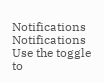Notifications
Notifications
Use the toggle to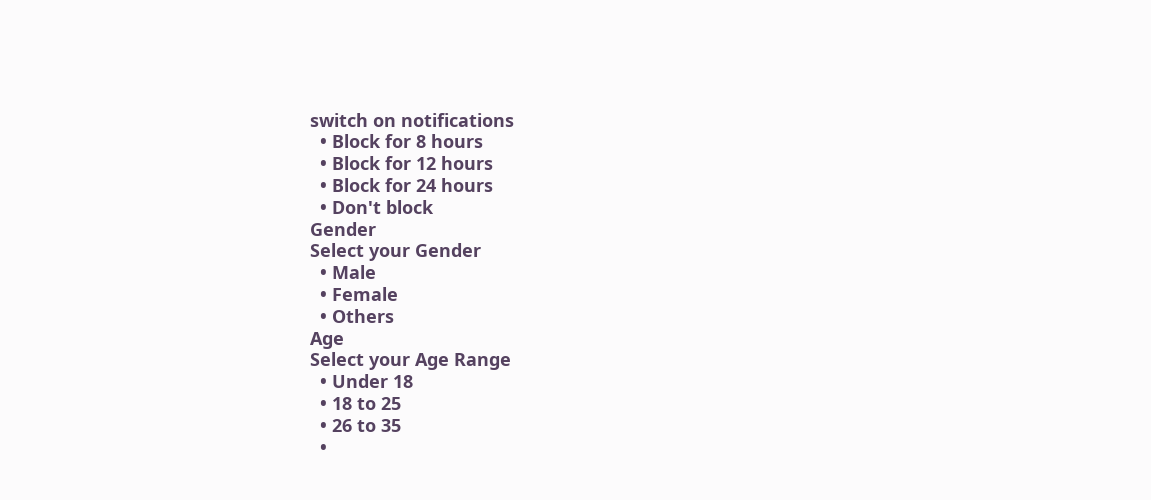switch on notifications
  • Block for 8 hours
  • Block for 12 hours
  • Block for 24 hours
  • Don't block
Gender
Select your Gender
  • Male
  • Female
  • Others
Age
Select your Age Range
  • Under 18
  • 18 to 25
  • 26 to 35
  •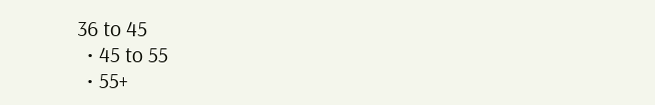36 to 45
  • 45 to 55
  • 55+